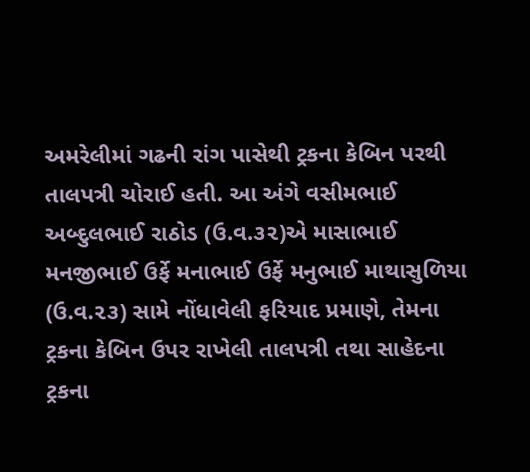અમરેલીમાં ગઢની રાંગ પાસેથી ટ્રકના કેબિન પરથી તાલપત્રી ચોરાઈ હતી. આ અંગે વસીમભાઈ અબ્દુલભાઈ રાઠોડ (ઉ.વ.૩૨)એ માસાભાઈ મનજીભાઈ ઉર્ફે મનાભાઈ ઉર્ફે મનુભાઈ માથાસુળિયા (ઉ.વ.૨૩) સામે નોંધાવેલી ફરિયાદ પ્રમાણે, તેમના ટ્રકના કેબિન ઉપર રાખેલી તાલપત્રી તથા સાહેદના ટ્રકના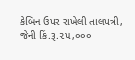કેબિન ઉપર રાખેલી તાલપત્રી, જેની કિં.રૂ.૨૫,૦૦૦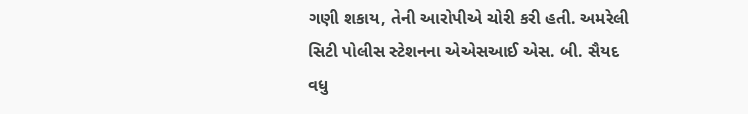ગણી શકાય, તેની આરોપીએ ચોરી કરી હતી. અમરેલી સિટી પોલીસ સ્ટેશનના એએસઆઈ એસ. બી. સૈયદ વધુ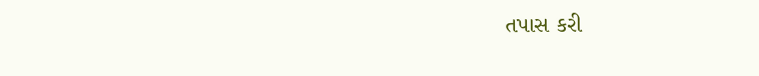તપાસ કરી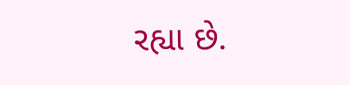રહ્યા છે.